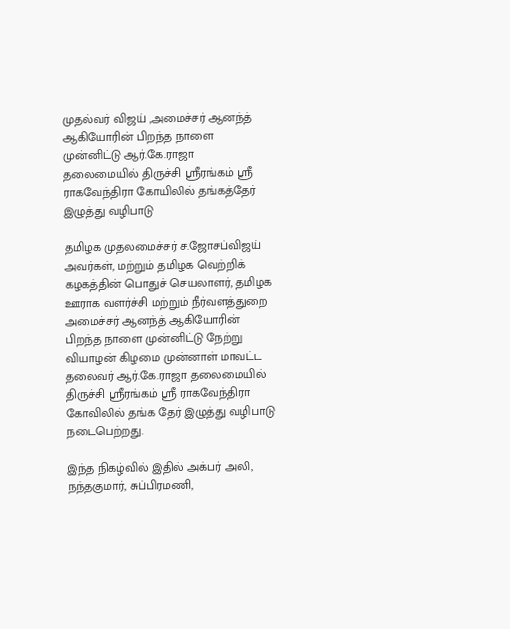முதல்வர் விஜய் ,அமைச்சர் ஆனந்த் ஆகியோரின் பிறந்த நாளை முன்னிட்டு ஆர்.கே.ராஜா தலைமையில் திருச்சி ஸ்ரீரங்கம் ஸ்ரீ ராகவேந்திரா கோயிலில் தங்கத்தேர் இழுத்து வழிபாடு

தமிழக முதலமைச்சர் ச.ஜோசப்விஜய் அவர்கள், மற்றும் தமிழக வெற்றிக் கழகத்தின் பொதுச் செயலாளர், தமிழக ஊராக வளர்ச்சி மற்றும் நீர்வளத்துறை அமைச்சர் ஆனந்த் ஆகியோரின் பிறந்த நாளை முன்னிட்டு நேற்று வியாழன் கிழமை முன்னாள் மாவட்ட தலைவர் ஆர்.கே.ராஜா தலைமையில் திருச்சி ஸ்ரீரங்கம் ஸ்ரீ ராகவேந்திரா கோவிலில் தங்க தேர் இழுத்து வழிபாடு நடைபெற்றது.

இந்த நிகழ்வில் இதில் அக்பர் அலி, நந்தகுமார், சுப்பிரமணி,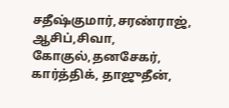சதீஷ்குமார்,சரண்ராஜ், ஆசிப்,சிவா, கோகுல்,தனசேகர், கார்த்திக், தாஜுதீன்,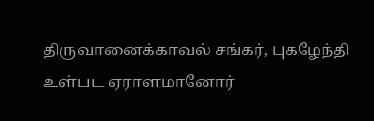திருவானைக்காவல் சங்கர், புகழேந்தி உள்பட ஏராளமானோர்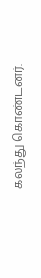கலந்து கொண்டனர்.